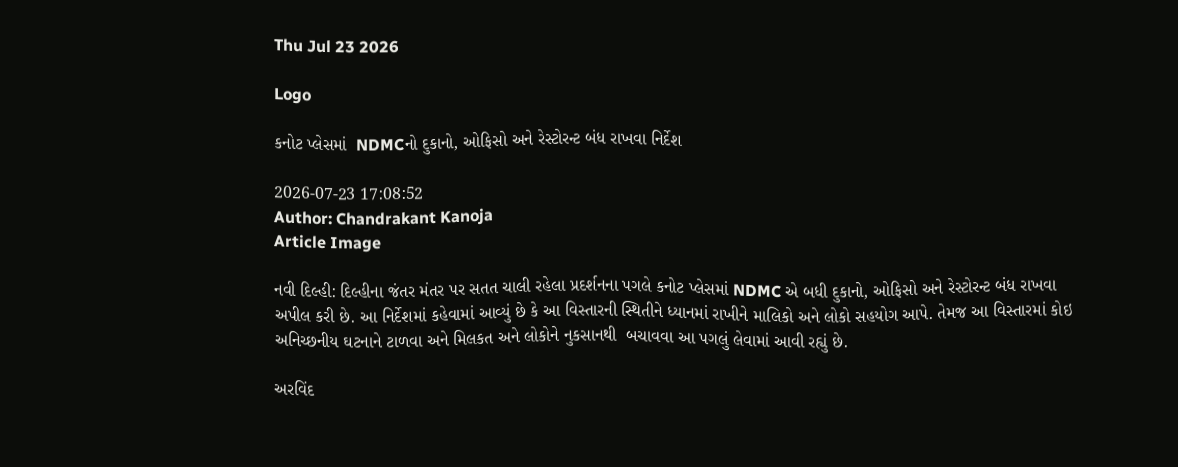Thu Jul 23 2026

Logo

કનોટ પ્લેસમાં  NDMCનો દુકાનો, ઓફિસો અને રેસ્ટોરન્ટ બંધ રાખવા નિર્દેશ

2026-07-23 17:08:52
Author: Chandrakant Kanoja
Article Image

નવી દિલ્હી: દિલ્હીના જંતર મંતર પર સતત ચાલી રહેલા પ્રદર્શનના પગલે કનોટ પ્લેસમાં NDMC એ બધી દુકાનો, ઓફિસો અને રેસ્ટોરન્ટ બંધ રાખવા અપીલ કરી છે. આ નિર્દેશમાં કહેવામાં આવ્યું છે કે આ વિસ્તારની સ્થિતીને ધ્યાનમાં રાખીને માલિકો અને લોકો સહયોગ આપે. તેમજ આ વિસ્તારમાં કોઇ  અનિચ્છનીય ઘટનાને ટાળવા અને મિલકત અને લોકોને નુકસાનથી  બચાવવા આ પગલું લેવામાં આવી રહ્યું છે.

અરવિંદ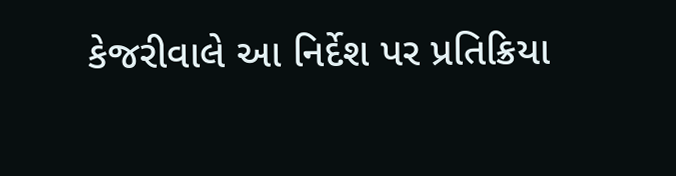કેજરીવાલે આ નિર્દેશ પર પ્રતિક્રિયા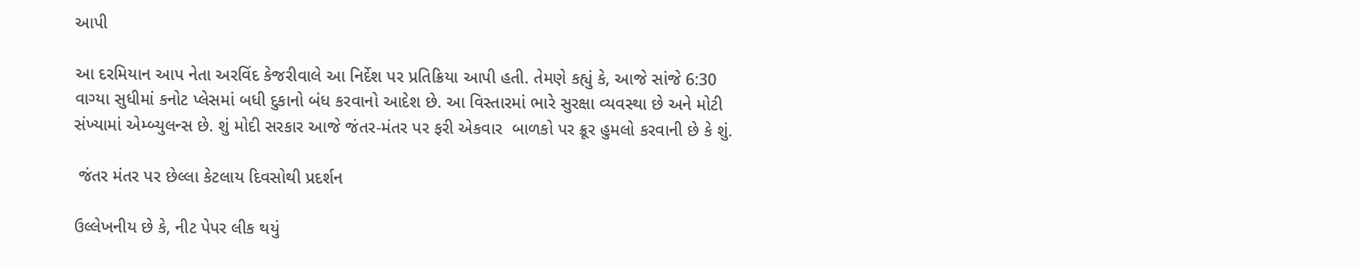આપી

આ દરમિયાન આપ નેતા અરવિંદ કેજરીવાલે આ નિર્દેશ પર પ્રતિક્રિયા આપી હતી. તેમણે કહ્યું કે, આજે સાંજે 6:30 વાગ્યા સુધીમાં કનોટ પ્લેસમાં બધી દુકાનો બંધ કરવાનો આદેશ છે. આ વિસ્તારમાં ભારે સુરક્ષા વ્યવસ્થા છે અને મોટી સંખ્યામાં એમ્બ્યુલન્સ છે. શું મોદી સરકાર આજે જંતર-મંતર પર ફરી એકવાર  બાળકો પર ક્રૂર હુમલો કરવાની છે કે શું.

 જંતર મંતર પર છેલ્લા કેટલાય દિવસોથી પ્રદર્શન

ઉલ્લેખનીય છે કે, નીટ પેપર લીક થયું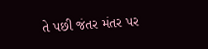તે પછી જંતર મંતર પર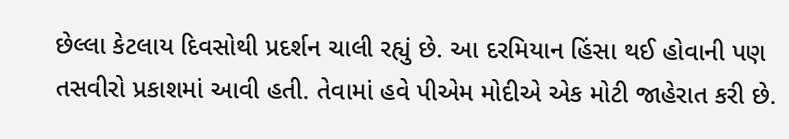છેલ્લા કેટલાય દિવસોથી પ્રદર્શન ચાલી રહ્યું છે. આ દરમિયાન હિંસા થઈ હોવાની પણ તસવીરો પ્રકાશમાં આવી હતી. તેવામાં હવે પીએમ મોદીએ એક મોટી જાહેરાત કરી છે.